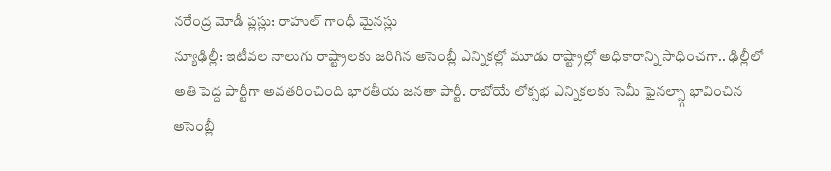నరేంద్ర మోడీ ప్లస్లు: రాహుల్ గాంధీ మైనస్లు
న్యూఢిల్లీ: ఇటీవల నాలుగు రాష్ట్రాలకు జరిగిన అసెంబ్లీ ఎన్నికల్లో మూడు రాష్ట్రాల్లో అధికారాన్ని సాధించగా.. ఢిల్లీలో అతి పెద్ద పార్టీగా అవతరించింది భారతీయ జనతా పార్టీ. రాబోయే లోక్సభ ఎన్నికలకు సెమీ ఫైనల్స్గా భావించిన అసెంబ్లీ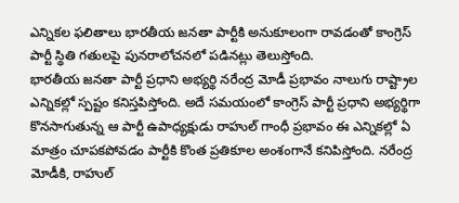ఎన్నికల ఫలితాలు భారతీయ జనతా పార్టీకి అనుకూలంగా రావడంతో కాంగ్రెస్ పార్టీ స్థితి గతులపై పునరాలోచనలో పడినట్లు తెలుస్తోంది.
భారతీయ జనతా పార్టీ ప్రధాని అభ్యర్థి నరేంద్ర మోడీ ప్రభావం నాలుగు రాష్ట్రాల ఎన్నికల్లో స్పష్టం కనిస్తపిస్తోంది. అదే సమయంలో కాంగ్రెస్ పార్టీ ప్రధాని అభ్యర్థిగా కొనసాగుతున్న ఆ పార్టీ ఉపాధ్యక్షుడు రాహుల్ గాంధీ ప్రభావం ఈ ఎన్నికల్లో ఏ మాత్రం చూపకపోవడం పార్టీకి కొంత ప్రతికూల అంశంగానే కనిపిస్తోంది. నరేంద్ర మోడీకి, రాహుల్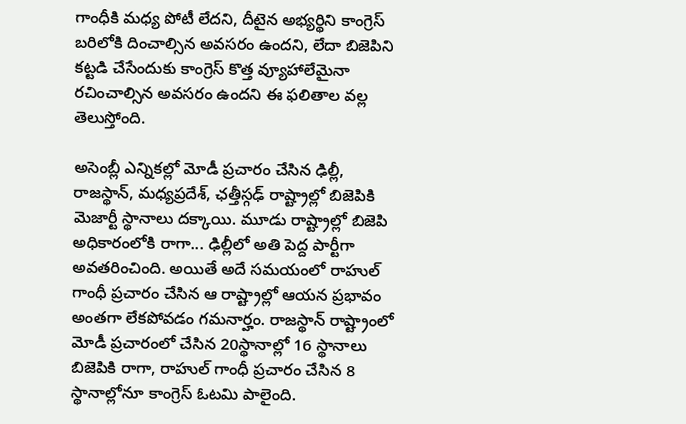గాంధీకి మధ్య పోటీ లేదని, దీటైన అభ్యర్థిని కాంగ్రెస్ బరిలోకి దించాల్సిన అవసరం ఉందని, లేదా బిజెపిని కట్టడి చేసేందుకు కాంగ్రెస్ కొత్త వ్యూహాలేమైనా రచించాల్సిన అవసరం ఉందని ఈ ఫలితాల వల్ల తెలుస్తోంది.

అసెంబ్లీ ఎన్నికల్లో మోడీ ప్రచారం చేసిన ఢిల్లీ, రాజస్థాన్, మధ్యప్రదేశ్, ఛత్తీస్గఢ్ రాష్ట్రాల్లో బిజెపికి మెజార్టీ స్థానాలు దక్కాయి. మూడు రాష్ట్రాల్లో బిజెపి అధికారంలోకి రాగా... ఢిల్లీలో అతి పెద్ద పార్టీగా అవతరించింది. అయితే అదే సమయంలో రాహుల్ గాంధీ ప్రచారం చేసిన ఆ రాష్ట్రాల్లో ఆయన ప్రభావం అంతగా లేకపోవడం గమనార్హం. రాజస్థాన్ రాష్ట్రాంలో మోడీ ప్రచారంలో చేసిన 20స్థానాల్లో 16 స్థానాలు బిజెపికి రాగా, రాహుల్ గాంధీ ప్రచారం చేసిన 8 స్థానాల్లోనూ కాంగ్రెస్ ఓటమి పాలైంది.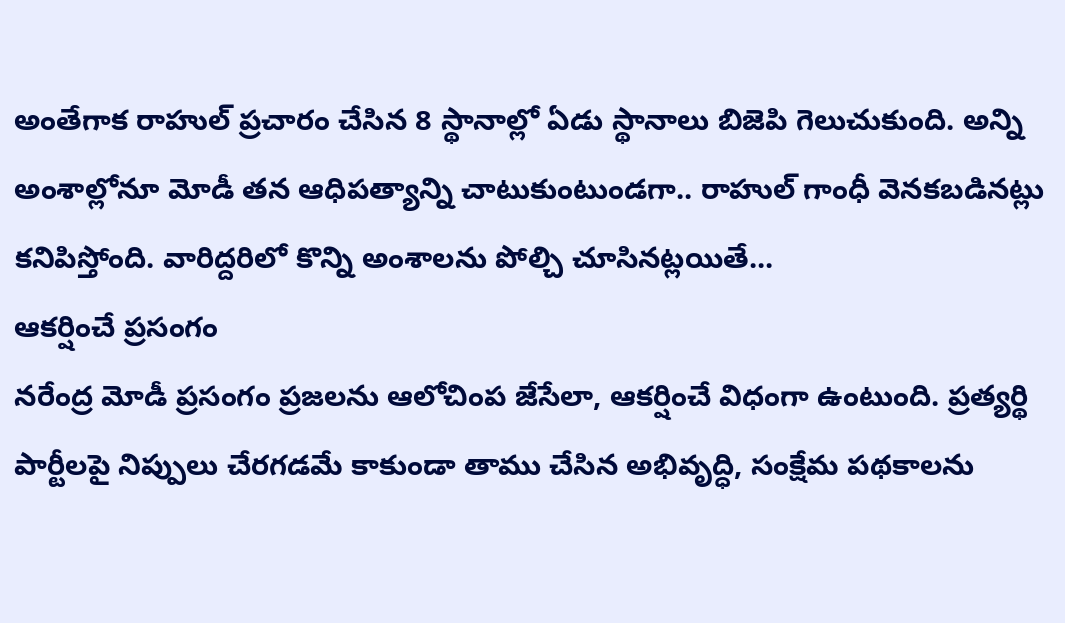అంతేగాక రాహుల్ ప్రచారం చేసిన 8 స్థానాల్లో ఏడు స్థానాలు బిజెపి గెలుచుకుంది. అన్ని అంశాల్లోనూ మోడీ తన ఆధిపత్యాన్ని చాటుకుంటుండగా.. రాహుల్ గాంధీ వెనకబడినట్లు కనిపిస్తోంది. వారిద్దరిలో కొన్ని అంశాలను పోల్చి చూసినట్లయితే...
ఆకర్షించే ప్రసంగం
నరేంద్ర మోడీ ప్రసంగం ప్రజలను ఆలోచింప జేసేలా, ఆకర్షించే విధంగా ఉంటుంది. ప్రత్యర్థి పార్టీలపై నిప్పులు చేరగడమే కాకుండా తాము చేసిన అభివృద్ధి, సంక్షేమ పథకాలను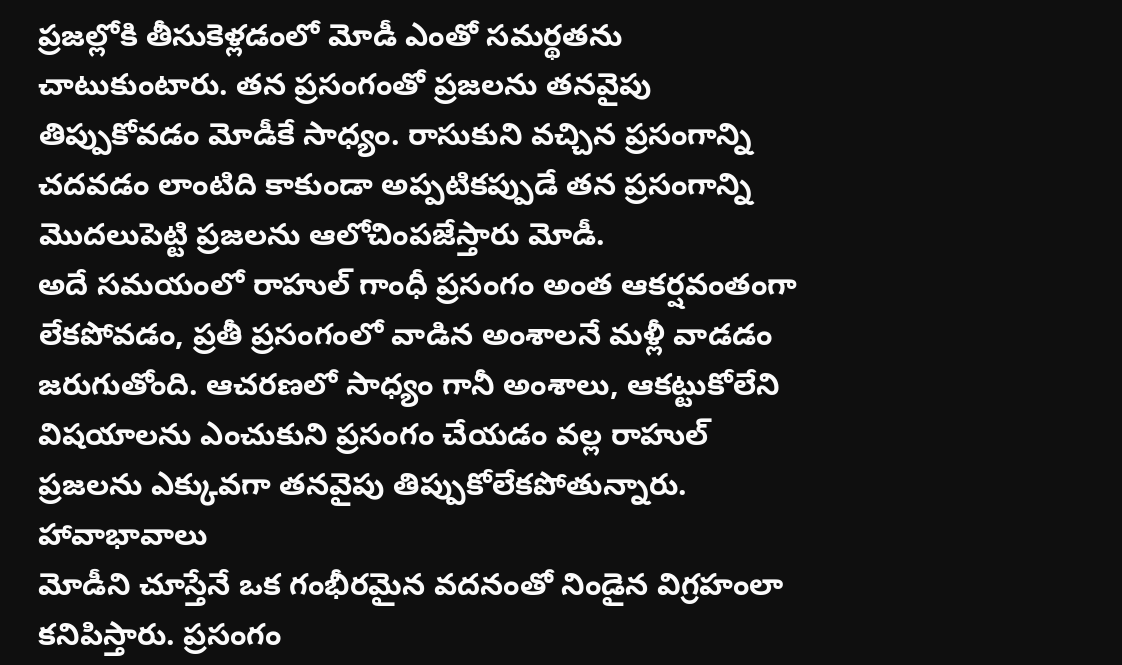ప్రజల్లోకి తీసుకెళ్లడంలో మోడీ ఎంతో సమర్థతను చాటుకుంటారు. తన ప్రసంగంతో ప్రజలను తనవైపు తిప్పుకోవడం మోడీకే సాధ్యం. రాసుకుని వచ్చిన ప్రసంగాన్ని చదవడం లాంటిది కాకుండా అప్పటికప్పుడే తన ప్రసంగాన్ని మొదలుపెట్టి ప్రజలను ఆలోచింపజేస్తారు మోడీ.
అదే సమయంలో రాహుల్ గాంధీ ప్రసంగం అంత ఆకర్షవంతంగా లేకపోవడం, ప్రతీ ప్రసంగంలో వాడిన అంశాలనే మళ్లీ వాడడం జరుగుతోంది. ఆచరణలో సాధ్యం గానీ అంశాలు, ఆకట్టుకోలేని విషయాలను ఎంచుకుని ప్రసంగం చేయడం వల్ల రాహుల్ ప్రజలను ఎక్కువగా తనవైపు తిప్పుకోలేకపోతున్నారు.
హావాభావాలు
మోడీని చూస్తేనే ఒక గంభీరమైన వదనంతో నిండైన విగ్రహంలా కనిపిస్తారు. ప్రసంగం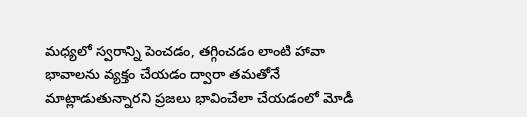మధ్యలో స్వరాన్ని పెంచడం, తగ్గించడం లాంటి హావా భావాలను వ్యక్తం చేయడం ద్వారా తమతోనే మాట్లాడుతున్నారని ప్రజలు భావించేలా చేయడంలో మోడీ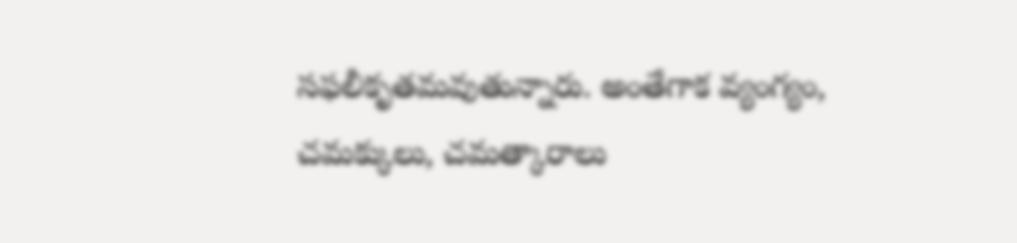సఫలీకృతమవుతున్నారు. అంతేగాక వ్యంగ్యం, చమక్కులు, చమత్కారాలు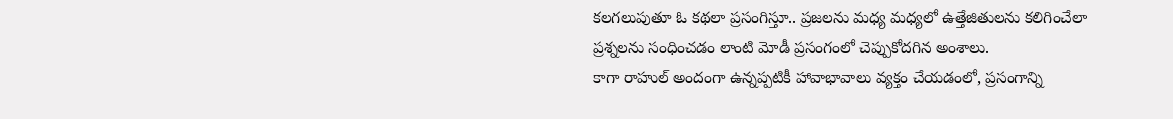కలగలుపుతూ ఓ కథలా ప్రసంగిస్తూ.. ప్రజలను మధ్య మధ్యలో ఉత్తేజితులను కలిగించేలా ప్రశ్నలను సంధించడం లాంటి మోడీ ప్రసంగంలో చెప్పుకోదగిన అంశాలు.
కాగా రాహుల్ అందంగా ఉన్నప్పటికీ హావాభావాలు వ్యక్తం చేయడంలో, ప్రసంగాన్ని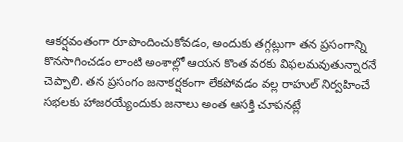ఆకర్షవంతంగా రూపొందించుకోవడం, అందుకు తగ్గట్లుగా తన ప్రసంగాన్ని కొనసాగించడం లాంటి అంశాల్లో ఆయన కొంత వరకు విఫలమవుతున్నారనే చెప్పాలి. తన ప్రసంగం జనాకర్షకంగా లేకపోవడం వల్ల రాహుల్ నిర్వహించే సభలకు హాజరయ్యేందుకు జనాలు అంత ఆసక్తి చూపనట్లే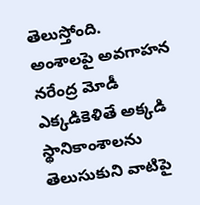తెలుస్తోంది.
అంశాలపై అవగాహన
నరేంద్ర మోడీ ఎక్కడికెళితే అక్కడి స్థానికాంశాలను తెలుసుకుని వాటిపై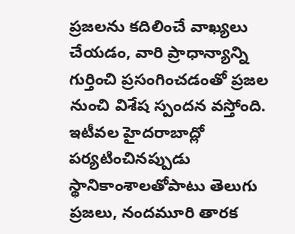ప్రజలను కదిలించే వాఖ్యలు చేయడం, వారి ప్రాధాన్యాన్ని గుర్తించి ప్రసంగించడంతో ప్రజల నుంచి విశేష స్పందన వస్తోంది. ఇటీవల హైదరాబాద్లో పర్యటించినప్పుడు స్థానికాంశాలతోపాటు తెలుగు ప్రజలు, నందమూరి తారక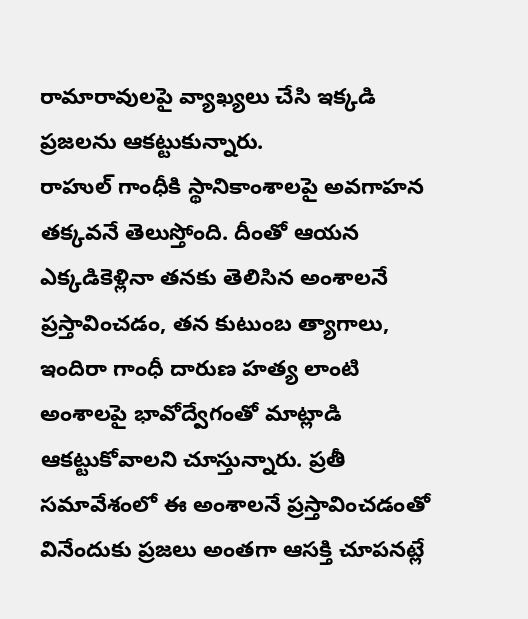రామారావులపై వ్యాఖ్యలు చేసి ఇక్కడి ప్రజలను ఆకట్టుకున్నారు.
రాహుల్ గాంధీకి స్థానికాంశాలపై అవగాహన తక్కవనే తెలుస్తోంది. దీంతో ఆయన ఎక్కడికెళ్లినా తనకు తెలిసిన అంశాలనే ప్రస్తావించడం, తన కుటుంబ త్యాగాలు, ఇందిరా గాంధీ దారుణ హత్య లాంటి అంశాలపై భావోద్వేగంతో మాట్లాడి ఆకట్టుకోవాలని చూస్తున్నారు. ప్రతీ సమావేశంలో ఈ అంశాలనే ప్రస్తావించడంతో వినేందుకు ప్రజలు అంతగా ఆసక్తి చూపనట్లే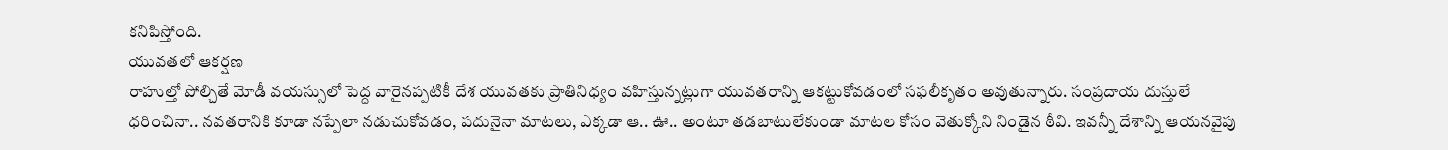కనిపిస్తోంది.
యువతలో ఆకర్షణ
రాహుల్తో పోల్చితే మోడీ వయస్సులో పెద్ద వారైనప్పటికీ దేశ యువతకు ప్రాతినిధ్యం వహిస్తున్నట్లుగా యువతరాన్ని ఆకట్టుకోవడంలో సఫలీకృతం అవుతున్నారు. సంప్రదాయ దుస్తులే ధరించినా.. నవతరానికి కూడా నప్పేలా నడుచుకోవడం, పదునైనా మాటలు, ఎక్కడా ఆ.. ఊ.. అంటూ తడబాటులేకుండా మాటల కోసం వెతుక్కోని నిండైన ఠీవి. ఇవన్నీ దేశాన్ని ఆయనవైపు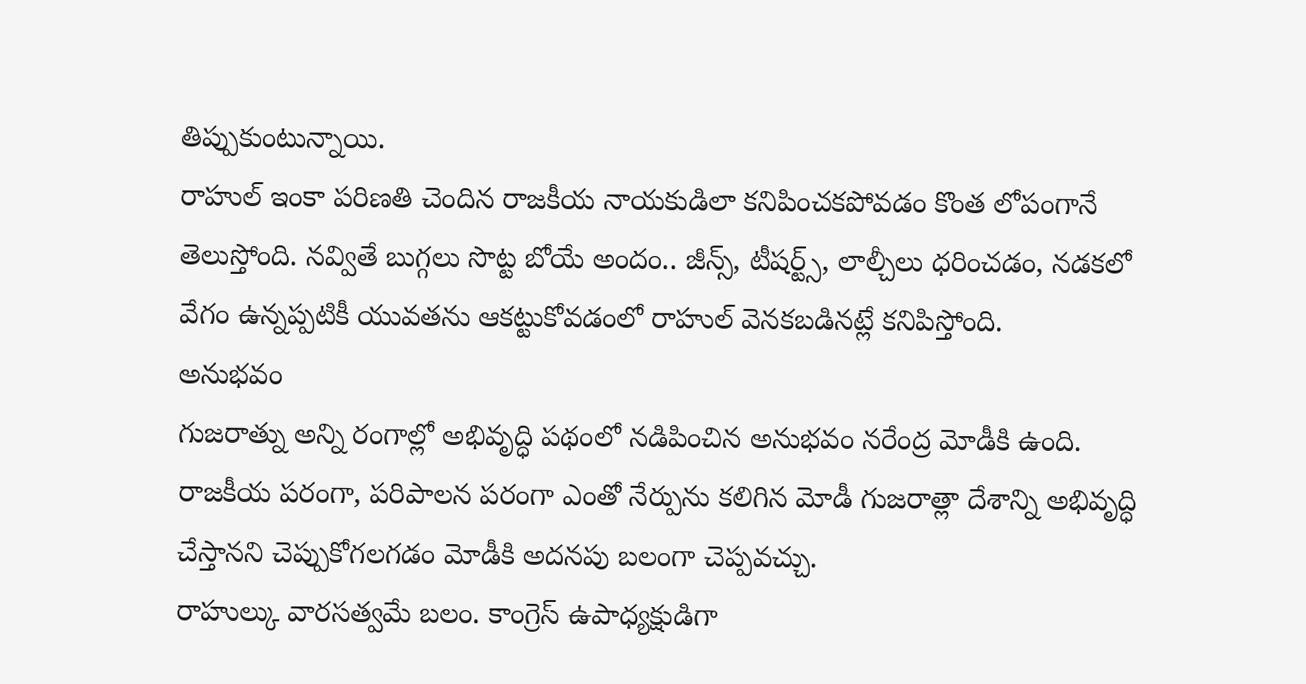తిప్పుకుంటున్నాయి.
రాహుల్ ఇంకా పరిణతి చెందిన రాజకీయ నాయకుడిలా కనిపించకపోవడం కొంత లోపంగానే తెలుస్తోంది. నవ్వితే బుగ్గలు సొట్ట బోయే అందం.. జీన్స్, టీషర్ట్స్, లాల్చీలు ధరించడం, నడకలో వేగం ఉన్నప్పటికీ యువతను ఆకట్టుకోవడంలో రాహుల్ వెనకబడినట్లే కనిపిస్తోంది.
అనుభవం
గుజరాత్ను అన్ని రంగాల్లో అభివృద్ధి పథంలో నడిపించిన అనుభవం నరేంద్ర మోడీకి ఉంది. రాజకీయ పరంగా, పరిపాలన పరంగా ఎంతో నేర్పును కలిగిన మోడీ గుజరాత్లా దేశాన్ని అభివృద్ధి చేస్తానని చెప్పుకోగలగడం మోడీకి అదనపు బలంగా చెప్పవచ్చు.
రాహుల్కు వారసత్వమే బలం. కాంగ్రెస్ ఉపాధ్యక్షుడిగా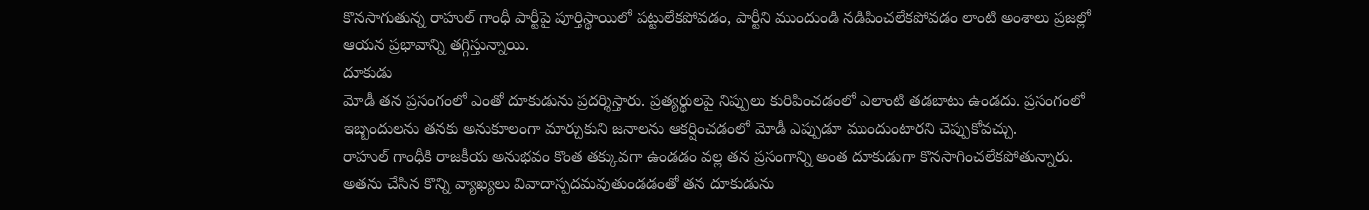కొనసాగుతున్న రాహుల్ గాంధీ పార్టీపై పూర్తిస్థాయిలో పట్టులేకపోవడం, పార్టీని ముందుండి నడిపించలేకపోవడం లాంటి అంశాలు ప్రజల్లో ఆయన ప్రభావాన్ని తగ్గిస్తున్నాయి.
దూకుడు
మోడీ తన ప్రసంగంలో ఎంతో దూకుడును ప్రదర్శిస్తారు. ప్రత్యర్థులపై నిప్పులు కురిపించడంలో ఎలాంటి తడబాటు ఉండదు. ప్రసంగంలో ఇబ్బందులను తనకు అనుకూలంగా మార్చుకుని జనాలను ఆకర్షించడంలో మోడీ ఎప్పుడూ ముందుంటారని చెప్పుకోవచ్చు.
రాహుల్ గాంధీకి రాజకీయ అనుభవం కొంత తక్కువగా ఉండడం వల్ల తన ప్రసంగాన్ని అంత దూకుడుగా కొనసాగించలేకపోతున్నారు. అతను చేసిన కొన్ని వ్యాఖ్యలు వివాదాస్పదమవుతుండడంతో తన దూకుడును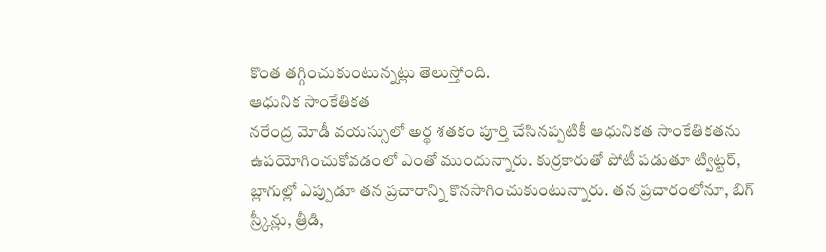కొంత తగ్గించుకుంటున్నట్లు తెలుస్తోంది.
ఆధునిక సాంకేతికత
నరేంద్ర మోడీ వయస్సులో అర్థ శతకం పూర్తి చేసినప్పటికీ ఆధునికత సాంకేతికతను ఉపయోగించుకోవడంలో ఎంతో ముందున్నారు. కుర్రకారుతో పోటీ పడుతూ ట్విట్టర్, బ్లాగుల్లో ఎప్పుడూ తన ప్రచారాన్ని కొనసాగించుకుంటున్నారు. తన ప్రచారంలోనూ, బిగ్ స్ర్కీన్లు, త్రీడి,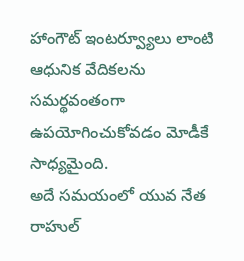హాంగౌట్ ఇంటర్వ్యూలు లాంటి ఆధునిక వేదికలను సమర్థవంతంగా ఉపయోగించుకోవడం మోడీకే సాధ్యమైంది.
అదే సమయంలో యువ నేత రాహుల్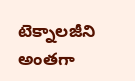టెక్నాలజీని అంతగా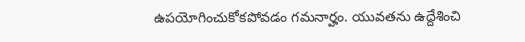ఉపయోగించుకోకపోవడం గమనార్హం. యువతను ఉద్దేశించి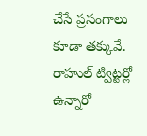చేసే ప్రసంగాలు కూడా తక్కువే. రాహుల్ ట్విట్టర్లో ఉన్నారో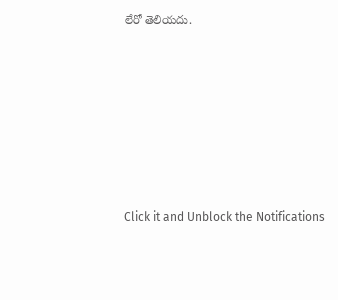లేరో తెలియదు.












Click it and Unblock the Notifications